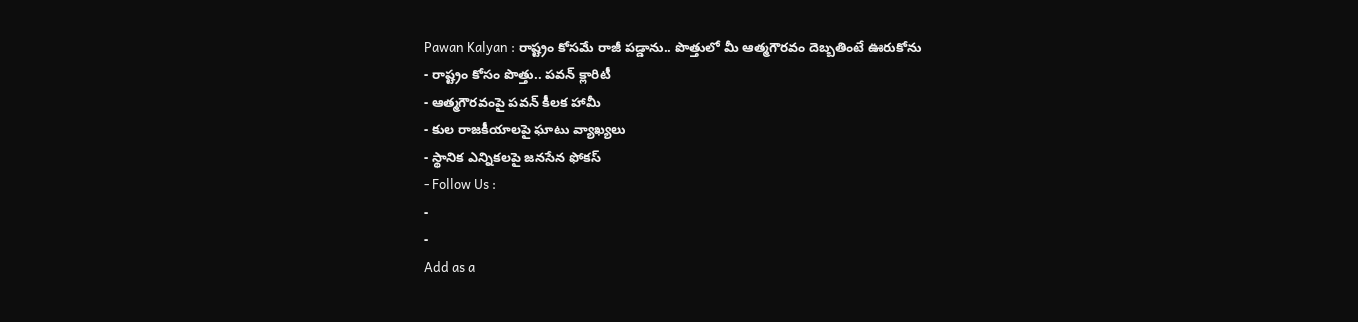Pawan Kalyan : రాష్ట్రం కోసమే రాజీ పడ్డాను.. పొత్తులో మీ ఆత్మగౌరవం దెబ్బతింటే ఊరుకోను
- రాష్ట్రం కోసం పొత్తు.. పవన్ క్లారిటీ
- ఆత్మగౌరవంపై పవన్ కీలక హామీ
- కుల రాజకీయాలపై ఘాటు వ్యాఖ్యలు
- స్థానిక ఎన్నికలపై జనసేన ఫోకస్
- Follow Us :
-
-
Add as a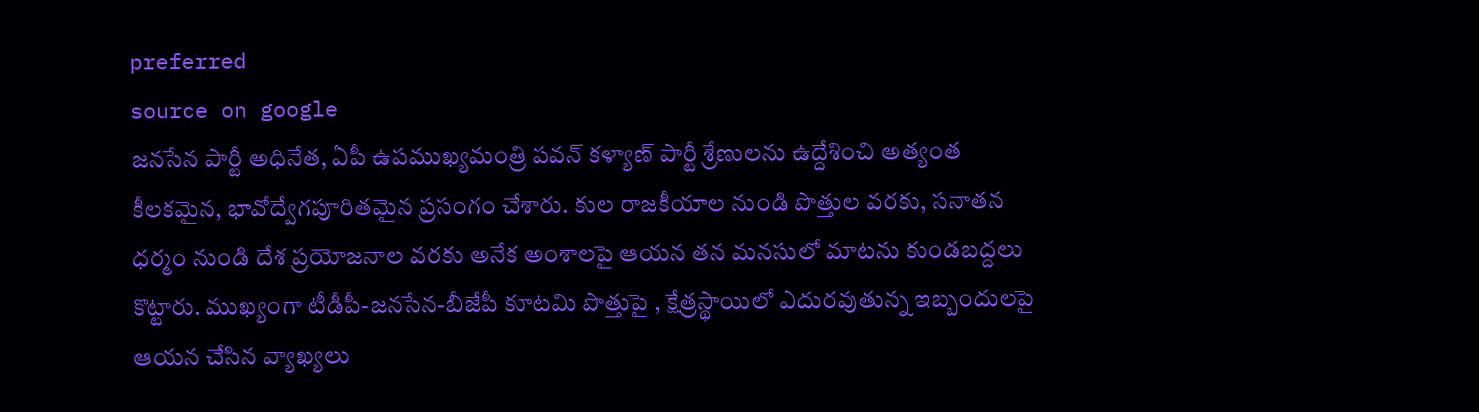preferred
source on google
జనసేన పార్టీ అధినేత, ఏపీ ఉపముఖ్యమంత్రి పవన్ కళ్యాణ్ పార్టీ శ్రేణులను ఉద్దేశించి అత్యంత కీలకమైన, భావోద్వేగపూరితమైన ప్రసంగం చేశారు. కుల రాజకీయాల నుండి పొత్తుల వరకు, సనాతన ధర్మం నుండి దేశ ప్రయోజనాల వరకు అనేక అంశాలపై ఆయన తన మనసులో మాటను కుండబద్దలు కొట్టారు. ముఖ్యంగా టీడీపీ-జనసేన-బీజేపీ కూటమి పొత్తుపై , క్షేత్రస్థాయిలో ఎదురవుతున్న ఇబ్బందులపై ఆయన చేసిన వ్యాఖ్యలు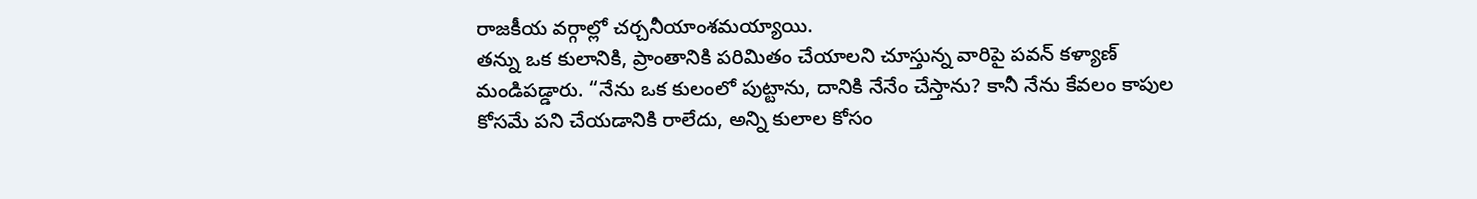రాజకీయ వర్గాల్లో చర్చనీయాంశమయ్యాయి.
తన్ను ఒక కులానికి, ప్రాంతానికి పరిమితం చేయాలని చూస్తున్న వారిపై పవన్ కళ్యాణ్ మండిపడ్డారు. “నేను ఒక కులంలో పుట్టాను, దానికి నేనేం చేస్తాను? కానీ నేను కేవలం కాపుల కోసమే పని చేయడానికి రాలేదు, అన్ని కులాల కోసం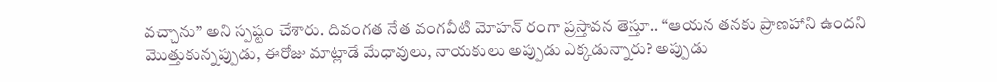వచ్చాను” అని స్పష్టం చేశారు. దివంగత నేత వంగవీటి మోహన్ రంగా ప్రస్తావన తెస్తూ.. “ఆయన తనకు ప్రాణహాని ఉందని మొత్తుకున్నప్పుడు, ఈరోజు మాట్లాడే మేధావులు, నాయకులు అప్పుడు ఎక్కడున్నారు? అప్పుడు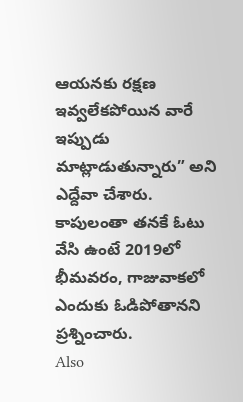ఆయనకు రక్షణ ఇవ్వలేకపోయిన వారే ఇప్పుడు మాట్లాడుతున్నారు” అని ఎద్దేవా చేశారు. కాపులంతా తనకే ఓటు వేసి ఉంటే 2019లో భీమవరం, గాజువాకలో ఎందుకు ఓడిపోతానని ప్రశ్నించారు.
Also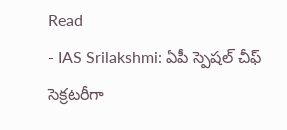Read
- IAS Srilakshmi: ఏపీ స్పెషల్ చీఫ్ సెక్రటరీగా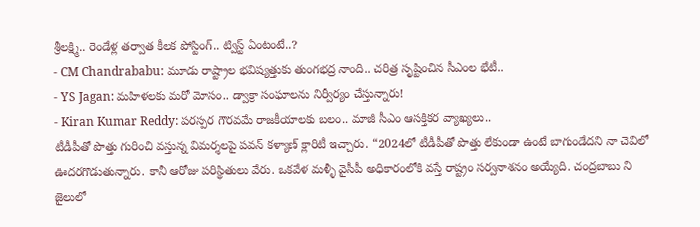శ్రీలక్ష్మి.. రెండేళ్ల తర్వాత కీలక పోస్టింగ్.. ట్విస్ట్ ఏంటంటే..?
- CM Chandrababu: మూడు రాష్ట్రాల భవిష్యత్తుకు తుంగభద్ర నాంది.. చరిత్ర సృష్టించిన సీఎంల భేటీ..
- YS Jagan: మహిళలకు మరో మోసం.. డ్వాక్రా సంఘాలను నిర్వీర్యం చేస్తున్నారు!
- Kiran Kumar Reddy: పరస్పర గౌరవమే రాజకీయాలకు బలం.. మాజీ సీఎం ఆసక్తికర వ్యాఖ్యలు..
టీడీపీతో పొత్తు గురించి వస్తున్న విమర్శలపై పవన్ కళ్యాణ్ క్లారిటీ ఇచ్చారు. “2024లో టీడీపీతో పొత్తు లేకుండా ఉంటే బాగుండేదని నా చెవిలో ఊదరగొడుతున్నారు. కానీ ఆరోజు పరిస్థితులు వేరు. ఒకవేళ మళ్ళీ వైసీపీ అధికారంలోకి వస్తే రాష్ట్రం సర్వనాశనం అయ్యేది. చంద్రబాబు ని జైలులో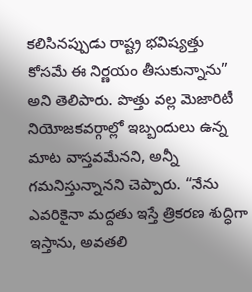కలిసినప్పుడు రాష్ట్ర భవిష్యత్తు కోసమే ఈ నిర్ణయం తీసుకున్నాను” అని తెలిపారు. పొత్తు వల్ల మెజారిటీ నియోజకవర్గాల్లో ఇబ్బందులు ఉన్న మాట వాస్తవమేనని, అన్నీ గమనిస్తున్నానని చెప్పారు. “నేను ఎవరికైనా మద్దతు ఇస్తే త్రికరణ శుద్ధిగా ఇస్తాను, అవతలి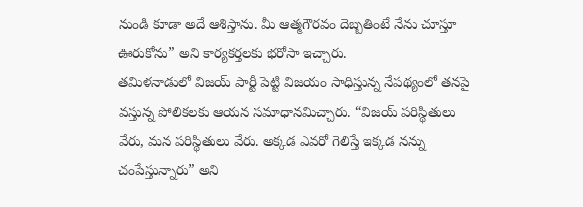నుండి కూడా అదే ఆశిస్తాను. మీ ఆత్మగౌరవం దెబ్బతింటే నేను చూస్తూ ఊరుకోను” అని కార్యకర్తలకు భరోసా ఇచ్చారు.
తమిళనాడులో విజయ్ పార్టీ పెట్టి విజయం సాధిస్తున్న నేపథ్యంలో తనపై వస్తున్న పోలికలకు ఆయన సమాధానమిచ్చారు. “విజయ్ పరిస్థితులు వేరు, మన పరిస్థితులు వేరు. అక్కడ ఎవరో గెలిస్తే ఇక్కడ నన్ను చంపేస్తున్నారు” అని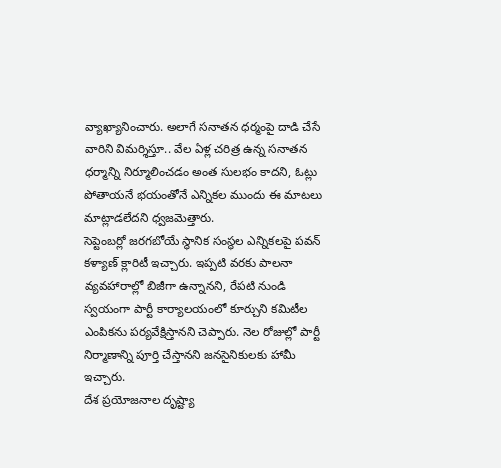వ్యాఖ్యానించారు. అలాగే సనాతన ధర్మంపై దాడి చేసే వారిని విమర్శిస్తూ.. వేల ఏళ్ల చరిత్ర ఉన్న సనాతన ధర్మాన్ని నిర్మూలించడం అంత సులభం కాదని, ఓట్లు పోతాయనే భయంతోనే ఎన్నికల ముందు ఈ మాటలు మాట్లాడలేదని ధ్వజమెత్తారు.
సెప్టెంబర్లో జరగబోయే స్థానిక సంస్థల ఎన్నికలపై పవన్ కళ్యాణ్ క్లారిటీ ఇచ్చారు. ఇప్పటి వరకు పాలనా వ్యవహారాల్లో బిజీగా ఉన్నానని, రేపటి నుండి స్వయంగా పార్టీ కార్యాలయంలో కూర్చుని కమిటీల ఎంపికను పర్యవేక్షిస్తానని చెప్పారు. నెల రోజుల్లో పార్టీ నిర్మాణాన్ని పూర్తి చేస్తానని జనసైనికులకు హామీ ఇచ్చారు.
దేశ ప్రయోజనాల దృష్ట్యా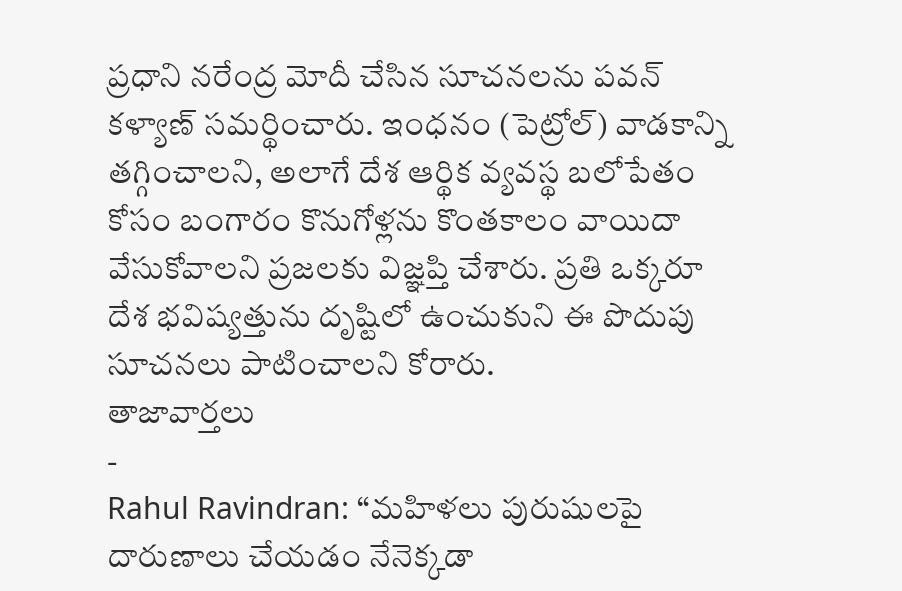ప్రధాని నరేంద్ర మోదీ చేసిన సూచనలను పవన్ కళ్యాణ్ సమర్థించారు. ఇంధనం (పెట్రోల్) వాడకాన్ని తగ్గించాలని, అలాగే దేశ ఆర్థిక వ్యవస్థ బలోపేతం కోసం బంగారం కొనుగోళ్లను కొంతకాలం వాయిదా వేసుకోవాలని ప్రజలకు విజ్ఞప్తి చేశారు. ప్రతి ఒక్కరూ దేశ భవిష్యత్తును దృష్టిలో ఉంచుకుని ఈ పొదుపు సూచనలు పాటించాలని కోరారు.
తాజావార్తలు
-
Rahul Ravindran: “మహిళలు పురుషులపై దారుణాలు చేయడం నేనెక్కడా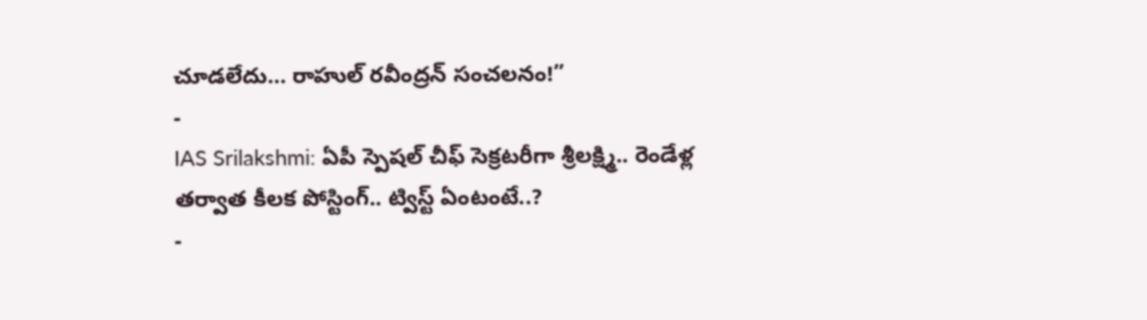చూడలేదు… రాహుల్ రవీంద్రన్ సంచలనం!”
-
IAS Srilakshmi: ఏపీ స్పెషల్ చీఫ్ సెక్రటరీగా శ్రీలక్ష్మి.. రెండేళ్ల తర్వాత కీలక పోస్టింగ్.. ట్విస్ట్ ఏంటంటే..?
-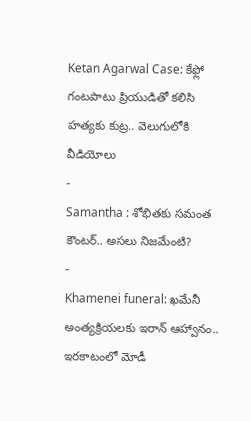Ketan Agarwal Case: కేఫ్లో గంటపాటు ప్రియుడితో కలిసి హత్యకు కుట్ర.. వెలుగులోకి వీడియోలు
-
Samantha : శోభితకు సమంత కౌంటర్.. అసలు నిజమేంటి?
-
Khamenei funeral: ఖమేనీ అంత్యక్రియలకు ఇరాన్ ఆహ్వానం.. ఇరకాటంలో మోడీ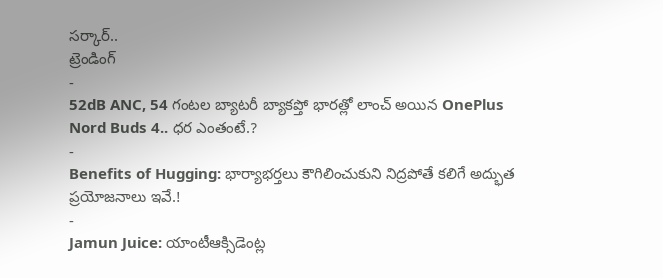సర్కార్..
ట్రెండింగ్
-
52dB ANC, 54 గంటల బ్యాటరీ బ్యాకప్తో భారత్లో లాంచ్ అయిన OnePlus Nord Buds 4.. ధర ఎంతంటే.?
-
Benefits of Hugging: భార్యాభర్తలు కౌగిలించుకుని నిద్రపోతే కలిగే అద్భుత ప్రయోజనాలు ఇవే.!
-
Jamun Juice: యాంటీఆక్సిడెంట్ల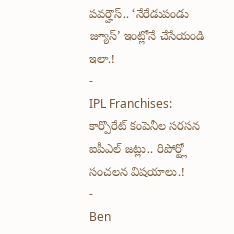పవర్హౌస్.. ‘నేరేడుపండు జ్యూస్’ ఇంట్లోనే చేసేయండి ఇలా.!
-
IPL Franchises: కార్పొరేట్ కంపెనీల సరసన ఐపీఎల్ జట్లు.. రిపోర్ట్లో సంచలన విషయాలు.!
-
Ben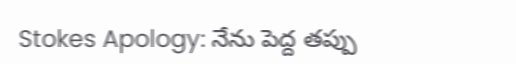Stokes Apology: నేను పెద్ద తప్పు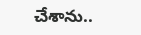చేశాను..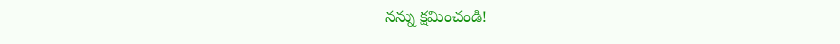నన్ను క్షమించండి!